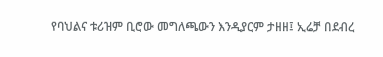የባህልና ቱሪዝም ቢሮው መግለጫውን እንዲያርም ታዘዘ፤ ኢሬቻ በደብረ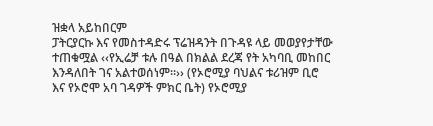ዝቋላ አይከበርም
ፓትርያርኩ እና የመስተዳድሩ ፕሬዝዳንት በጉዳዩ ላይ መወያየታቸው ተጠቁሟል ‹‹የኢሬቻ ቱሉ በዓል በክልል ደረጃ የት አካባቢ መከበር እንዳለበት ገና አልተወሰነም፡፡›› (የኦሮሚያ ባህልና ቱሪዝም ቢሮ እና የኦሮሞ አባ ገዳዎች ምክር ቤት) የኦሮሚያ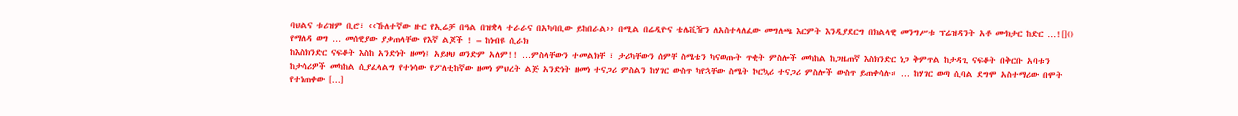ባህልና ቱሪዝም ቢሮ፣ ‹‹ኹለተኛው ዙር የኢሬቻ በዓል በዝቋላ ተራራና በአካባቢው ይከበራል›› በሚል በሬዲዮና ቴሌቪዥን ለአስተላለፈው መግለጫ እርምት እንዲያደርግ በክልላዊ መንግሥቱ ፕሬዝዳንት አቶ ሙክታር ከድር …![]()
የማለዳ ወግ … መሰዊያው ያቃጠላቸው የእኛ ልጆች ! – ከነብዩ ሲራክ
ከእስክንድር ናፍቆት እስከ አንድነት ዘመነ፤ አይዞህ ወንድም አለም!! …ምስላቸውን ተመልክቸ ፣ ታሪካቸውን ሰምቸ ስሜቴን ካናወጡት ጥቂት ምስሎች መካከል ከጋዜጠኛ እስክንድር ነጋ ቅምጥል ከታዳጊ ናፍቆት በቅርቡ አባቱን ከታሳሪዎች መካከል ሲያፈላልግ የተነሳው የፖለቲከኛው ዘመነ ምህረት ልጅ አንድነት ዘመነ ተናጋሪ ምስልን ከሃገር ውስጥ ካየኋቸው ስሜት ኮርኳሪ ተናጋሪ ምስሎች ውስጥ ይጠቀሳሉ። … ከሃገር ወጣ ሲባል ደግሞ አስተማሪው በሞት የተነጠቀው […]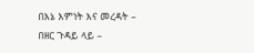በእኔ እምነት እና መረዳት – በዘር ጉዳይ ላይ –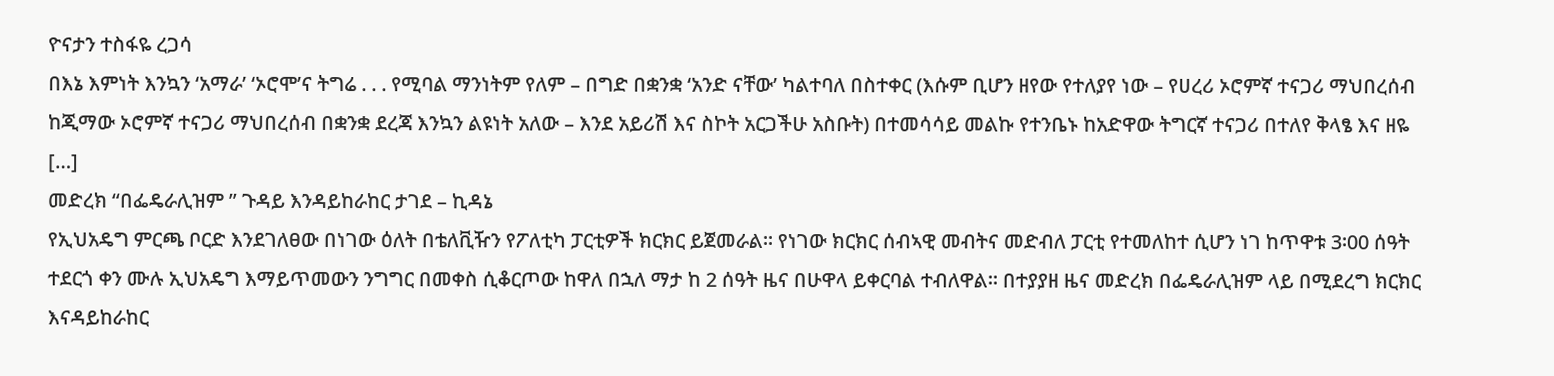ዮናታን ተስፋዬ ረጋሳ
በእኔ እምነት እንኳን ‘አማራ’ ‘ኦሮሞ’ና ትግሬ . . . የሚባል ማንነትም የለም – በግድ በቋንቋ ‘አንድ ናቸው’ ካልተባለ በስተቀር (እሱም ቢሆን ዘየው የተለያየ ነው – የሀረሪ ኦሮምኛ ተናጋሪ ማህበረሰብ ከጂማው ኦሮምኛ ተናጋሪ ማህበረሰብ በቋንቋ ደረጃ እንኳን ልዩነት አለው – እንደ አይሪሽ እና ስኮት አርጋችሁ አስቡት) በተመሳሳይ መልኩ የተንቤኑ ከአድዋው ትግርኛ ተናጋሪ በተለየ ቅላፄ እና ዘዬ […]
መድረክ “በፌዴራሊዝም ” ጉዳይ እንዳይከራከር ታገደ – ኪዳኔ
የኢህአዴግ ምርጫ ቦርድ እንደገለፀው በነገው ዕለት በቴለቪዥን የፖለቲካ ፓርቲዎች ክርክር ይጀመራል፡፡ የነገው ክርክር ሰብኣዊ መብትና መድብለ ፓርቲ የተመለከተ ሲሆን ነገ ከጥዋቱ 3፡00 ሰዓት ተደርጎ ቀን ሙሉ ኢህአዴግ እማይጥመውን ንግግር በመቀስ ሲቆርጦው ከዋለ በኋለ ማታ ከ 2 ሰዓት ዜና በሁዋላ ይቀርባል ተብለዋል፡፡ በተያያዘ ዜና መድረክ በፌዴራሊዝም ላይ በሚደረግ ክርክር እናዳይከራከር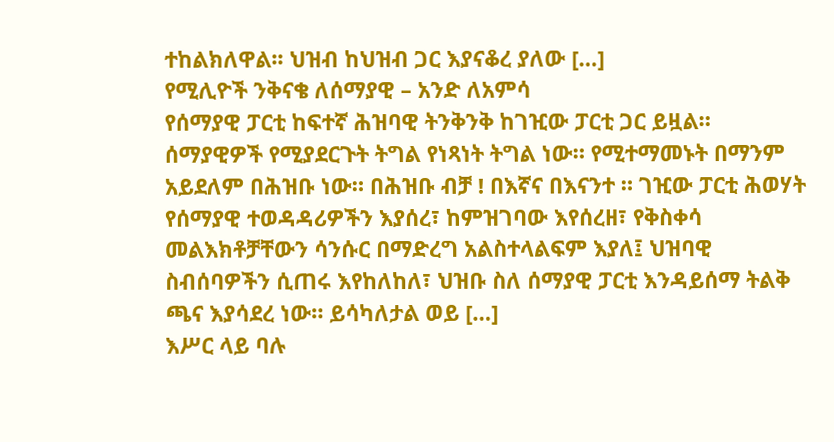ተከልክለዋል፡፡ ህዝብ ከህዝብ ጋር እያናቆረ ያለው […]
የሚሊዮች ንቅናቄ ለሰማያዊ – አንድ ለአምሳ
የሰማያዊ ፓርቲ ከፍተኛ ሕዝባዊ ትንቅንቅ ከገዢው ፓርቲ ጋር ይዟል። ሰማያዊዎች የሚያደርጉት ትግል የነጻነት ትግል ነው። የሚተማመኑት በማንም አይደለም በሕዝቡ ነው። በሕዝቡ ብቻ ! በእኛና በእናንተ ። ገዢው ፓርቲ ሕወሃት የሰማያዊ ተወዳዳሪዎችን እያሰረ፣ ከምዝገባው እየሰረዘ፣ የቅስቀሳ መልእክቶቻቸውን ሳንሱር በማድረግ አልስተላልፍም እያለ፤ ህዝባዊ ስብሰባዎችን ሲጠሩ እየከለከለ፣ ህዝቡ ስለ ሰማያዊ ፓርቲ እንዳይሰማ ትልቅ ጫና እያሳደረ ነው። ይሳካለታል ወይ […]
እሥር ላይ ባሉ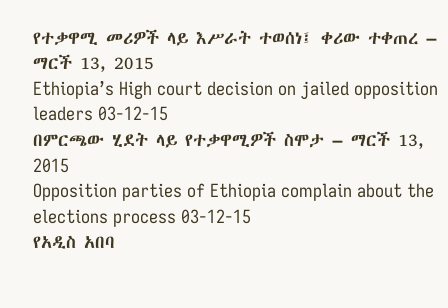የተቃዋሚ መሪዎች ላይ እሥራት ተወሰነ፤ ቀሪው ተቀጠረ – ማርች 13, 2015
Ethiopia’s High court decision on jailed opposition leaders 03-12-15
በምርጫው ሂደት ላይ የተቃዋሚዎች ስሞታ – ማርች 13, 2015
Opposition parties of Ethiopia complain about the elections process 03-12-15
የአዲስ አበባ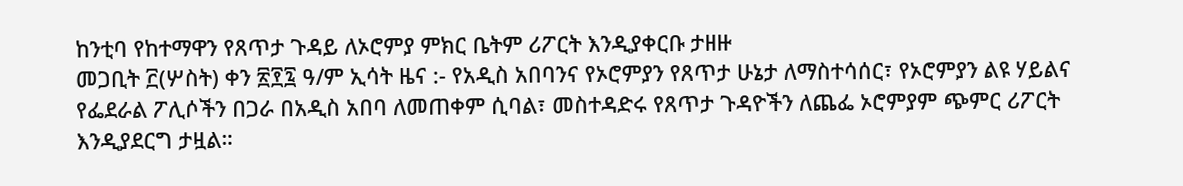ከንቲባ የከተማዋን የጸጥታ ጉዳይ ለኦሮምያ ምክር ቤትም ሪፖርት እንዲያቀርቡ ታዘዙ
መጋቢት ፫(ሦስት) ቀን ፳፻፯ ዓ/ም ኢሳት ዜና :- የአዲስ አበባንና የኦሮምያን የጸጥታ ሁኔታ ለማስተሳሰር፣ የኦሮምያን ልዩ ሃይልና የፌደራል ፖሊሶችን በጋራ በአዲስ አበባ ለመጠቀም ሲባል፣ መስተዳድሩ የጸጥታ ጉዳዮችን ለጨፌ ኦሮምያም ጭምር ሪፖርት እንዲያደርግ ታዟል።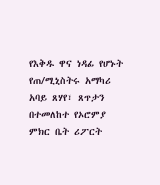የእቅዱ ዋና ነዳፊ የሆኑት የጠ/ሚኒስትሩ አማካሪ አባይ ጸሃየ፣ ጸጥታን በተመለከተ የኦሮምያ ምክር ቤት ሪፖርት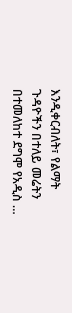እንዲቀርብለት፣ የልማት ጉዳዮችን በተለይ መሬትን በተመለከተ ደግሞ የአዲስ …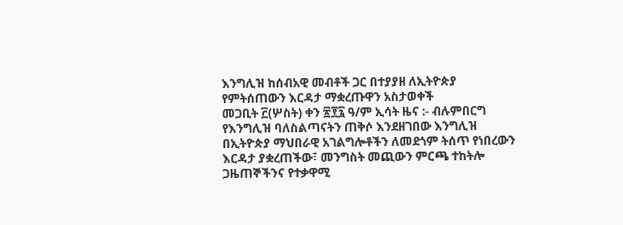እንግሊዝ ከሰብአዊ መብቶች ጋር በተያያዘ ለኢትዮጵያ የምትሰጠውን እርዳታ ማቋረጡዋን አስታወቀች
መጋቢት ፫(ሦስት) ቀን ፳፻፯ ዓ/ም ኢሳት ዜና :- ብሉምበርግ የእንግሊዝ ባለስልጣናትን ጠቅሶ እንደዘገበው እንግሊዝ በኢትዮጵያ ማህበራዊ አገልግሎቶችን ለመደጎም ትሰጥ የነበረውን እርዳታ ያቋረጠችው፣ መንግስት መጪውን ምርጫ ተከትሎ ጋዜጠኞችንና የተቃዋሚ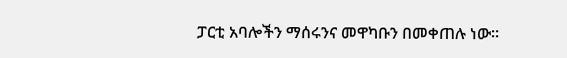ፓርቲ አባሎችን ማሰሩንና መዋካቡን በመቀጠሉ ነው።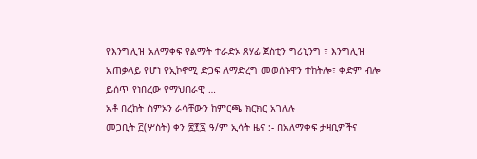የእንግሊዝ አለማቀፍ የልማት ተራድኦ ጸሃፊ ጀስቲን ግሪኒንግ ፣ እንግሊዝ አጠቃላይ የሆነ የኢኮኖሚ ድጋፍ ለማድረግ መወሰኑዋን ተከትሎ፣ ቀድም ብሎ ይሰጥ የነበረው የማህበራዊ …
አቶ በረከት ስምኦን ራሳቸውን ከምርጫ ክርክር አገለሉ
መጋቢት ፫(ሦስት) ቀን ፳፻፯ ዓ/ም ኢሳት ዜና :- በአለማቀፍ ታዛቢዎችና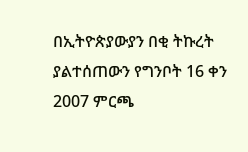በኢትዮጵያውያን በቂ ትኩረት ያልተሰጠውን የግንቦት 16 ቀን 2007 ምርጫ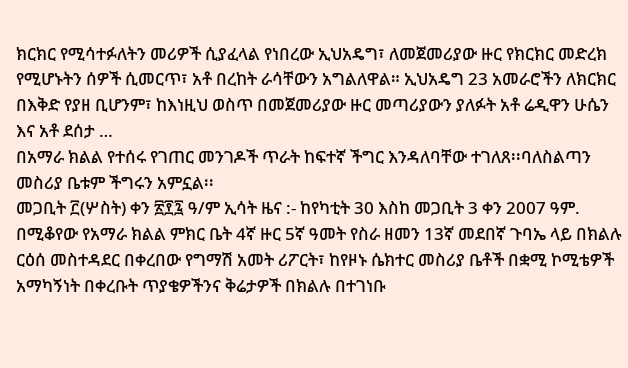ክርክር የሚሳተፉለትን መሪዎች ሲያፈላል የነበረው ኢህአዴግ፣ ለመጀመሪያው ዙር የክርክር መድረክ የሚሆኑትን ሰዎች ሲመርጥ፣ አቶ በረከት ራሳቸውን አግልለዋል። ኢህአዴግ 23 አመራሮችን ለክርክር በእቅድ የያዘ ቢሆንም፣ ከእነዚህ ወስጥ በመጀመሪያው ዙር መጣሪያውን ያለፉት አቶ ሬዲዋን ሁሴን እና አቶ ደሰታ …
በአማራ ክልል የተሰሩ የገጠር መንገዶች ጥራት ከፍተኛ ችግር እንዳለባቸው ተገለጸ፡፡ባለስልጣን መስሪያ ቤቱም ችግሩን አምኗል፡፡
መጋቢት ፫(ሦስት) ቀን ፳፻፯ ዓ/ም ኢሳት ዜና :- ከየካቲት 30 እስከ መጋቢት 3 ቀን 2007 ዓም. በሚቆየው የአማራ ክልል ምክር ቤት 4ኛ ዙር 5ኛ ዓመት የስራ ዘመን 13ኛ መደበኛ ጉባኤ ላይ በክልሉ ርዕሰ መስተዳደር በቀረበው የግማሽ አመት ሪፖርት፣ ከየዞኑ ሴክተር መስሪያ ቤቶች በቋሚ ኮሚቴዎች አማካኝነት በቀረቡት ጥያቄዎችንና ቅሬታዎች በክልሉ በተገነቡ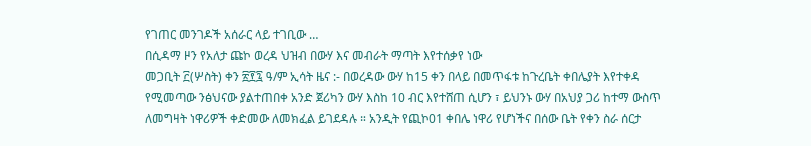የገጠር መንገዶች አሰራር ላይ ተገቢው …
በሲዳማ ዞን የአለታ ጩኮ ወረዳ ህዝብ በውሃ እና መብራት ማጣት እየተሰቃየ ነው
መጋቢት ፫(ሦስት) ቀን ፳፻፯ ዓ/ም ኢሳት ዜና :- በወረዳው ውሃ ከ15 ቀን በላይ በመጥፋቱ ከጉረቤት ቀበሌያት እየተቀዳ የሚመጣው ንፅህናው ያልተጠበቀ አንድ ጀሪካን ውሃ እስከ 10 ብር እየተሸጠ ሲሆን ፣ ይህንኑ ውሃ በአህያ ጋሪ ከተማ ውስጥ ለመግዛት ነዋሪዎች ቀድመው ለመክፈል ይገደዳሉ ። አንዲት የጪኮ01 ቀበሌ ነዋሪ የሆነችና በሰው ቤት የቀን ስራ ሰርታ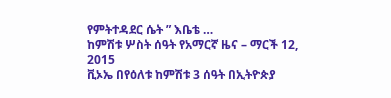የምትተዳደር ሴት ” እቤቴ …
ከምሽቱ ሦስት ሰዓት የአማርኛ ዜና – ማርች 12, 2015
ቪኦኤ በየዕለቱ ከምሽቱ 3 ሰዓት በኢትዮጵያ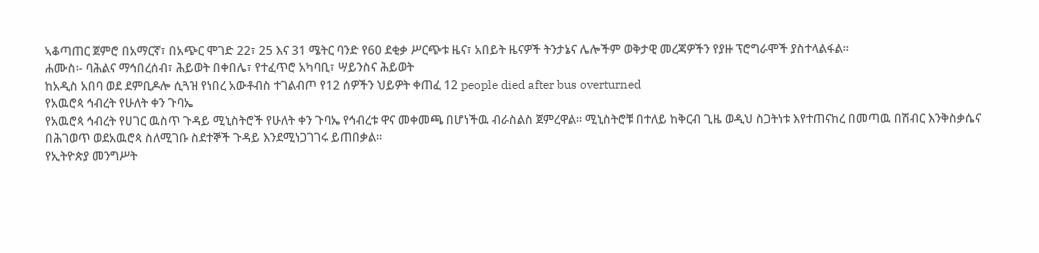ኣቆጣጠር ጀምሮ በአማርኛ፣ በአጭር ሞገድ 22፣ 25 እና 31 ሜትር ባንድ የ60 ደቂቃ ሥርጭቱ ዜና፣ አበይት ዜናዎች ትንታኔና ሌሎችም ወቅታዊ መረጃዎችን የያዙ ፕሮግራሞች ያስተላልፋል።
ሐሙስ፡- ባሕልና ማኅበረሰብ፣ ሕይወት በቀበሌ፣ የተፈጥሮ አካባቢ፣ ሣይንስና ሕይወት
ከአዲስ አበባ ወደ ደምቢዶሎ ሲጓዝ የነበረ አውቶብስ ተገልብጦ የ12 ሰዎችን ህይዎት ቀጠፈ 12 people died after bus overturned
የአዉሮጳ ኅብረት የሁለት ቀን ጉባኤ
የአዉሮጳ ኅብረት የሀገር ዉስጥ ጉዳይ ሚኒስትሮች የሁለት ቀን ጉባኤ የኅብረቱ ዋና መቀመጫ በሆነችዉ ብራስልስ ጀምረዋል። ሚኒስትሮቹ በተለይ ከቅርብ ጊዜ ወዲህ ስጋትነቱ እየተጠናከረ በመጣዉ በሽብር እንቅስቃሴና በሕገወጥ ወደአዉሮጳ ስለሚገቡ ስደተኞች ጉዳይ እንደሚነጋገገሩ ይጠበቃል።
የኢትዮጵያ መንግሥት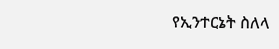የኢንተርኔት ስለላ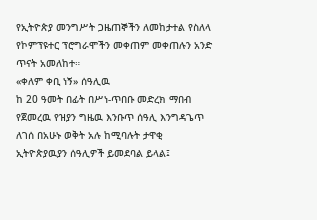የኢትዮጵያ መንግሥት ጋዜጠኞችን ለመከታተል የስለላ የኮምፕዩተር ፕሮግራሞችን መቀጠም መቀጠሉን አንድ ጥናት አመለከተ።
«ቀለም ቀቢ ነኝ» ሰዓሊዉ
ከ 20 ዓመት በፊት በሥነ-ጥበቡ መድረክ ማበብ የጀመረዉ የዝያን ግዜዉ እንቡጥ ሰዓሊ እንግዳጌጥ ለገሰ በአሁኑ ወቅት አሉ ከሚባሉት ታዋቂ ኢትዮጵያዉያን ሰዓሊዎች ይመደባል ይላል፤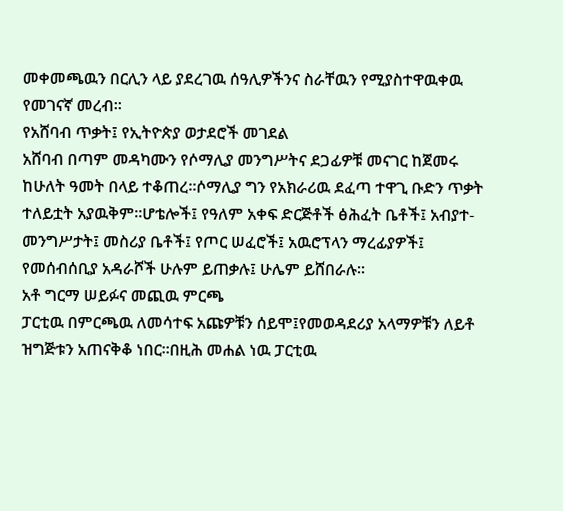መቀመጫዉን በርሊን ላይ ያደረገዉ ሰዓሊዎችንና ስራቸዉን የሚያስተዋዉቀዉ የመገናኛ መረብ።
የአሸባብ ጥቃት፤ የኢትዮጵያ ወታደሮች መገደል
አሸባብ በጣም መዳካሙን የሶማሊያ መንግሥትና ደጋፊዎቹ መናገር ከጀመሩ ከሁለት ዓመት በላይ ተቆጠረ።ሶማሊያ ግን የአክራሪዉ ደፈጣ ተዋጊ ቡድን ጥቃት ተለይቷት አያዉቅም።ሆቴሎች፤ የዓለም አቀፍ ድርጅቶች ፅሕፈት ቤቶች፤ አብያተ-መንግሥታት፤ መስሪያ ቤቶች፤ የጦር ሠፈሮች፤ አዉሮፕላን ማረፊያዎች፤ የመሰብሰቢያ አዳራሾች ሁሉም ይጠቃሉ፤ ሁሌም ይሸበራሉ።
አቶ ግርማ ሠይፉና መጪዉ ምርጫ
ፓርቲዉ በምርጫዉ ለመሳተፍ አጩዎቹን ሰይሞ፤የመወዳደሪያ አላማዎቹን ለይቶ ዝግጅቱን አጠናቅቆ ነበር።በዚሕ መሐል ነዉ ፓርቲዉ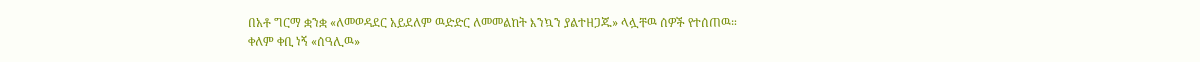በአቶ ግርማ ቋንቋ «ለመወዳደር አይደለም ዉድድር ለመመልከት እንኳን ያልተዘጋጁ» ላሏቸዉ ሰዎች የተሰጠዉ።
ቀለም ቀቢ ነኝ «ሰዓሊዉ»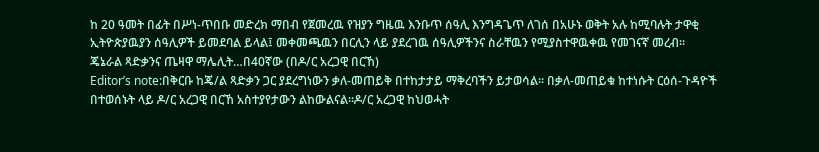ከ 20 ዓመት በፊት በሥነ-ጥበቡ መድረክ ማበብ የጀመረዉ የዝያን ግዜዉ እንቡጥ ሰዓሊ እንግዳጌጥ ለገሰ በአሁኑ ወቅት አሉ ከሚባሉት ታዋቂ ኢትዮጵያዉያን ሰዓሊዎች ይመደባል ይላል፤ መቀመጫዉን በርሊን ላይ ያደረገዉ ሰዓሊዎችንና ስራቸዉን የሚያስተዋዉቀዉ የመገናኛ መረብ።
ጄኔራል ጻድቃንና ጤዛዋ ማሌሊት…በ40ኛው (በዶ/ር አረጋዊ በርኸ)
Editor’s note:በቅርቡ ከጄ/ል ጻድቃን ጋር ያደረግነውን ቃለ-መጠይቅ በተከታታይ ማቅረባችን ይታወሳል፡፡ በቃለ-መጠይቁ ከተነሱት ርዕሰ-ጉዳዮች በተወሰኑት ላይ ዶ/ር አረጋዊ በርኸ አስተያየታውን ልከውልናል፡፡ዶ/ር አረጋዊ ከህወሓት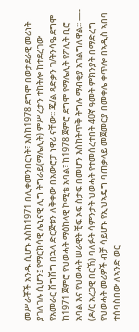መሥራቾች አንዱ ሲሆኑ እስከ1971 በሊቀመንበርነት፣ እስከ1978 ደግሞ በወታደራዊ መሪነት ያገለገሉ ሲሆን፤ የማርክሳዊ ሌኒናዊ ሊግ ትግራይ(ማሌሊት) ምሥረታን ተከትሎ ከተደረገው የአመራር ሽግሽግ በኋላ ድርጅቱን ለቅቀው በአውሮፓ ነዋሪ ናቸው፡፡ ጄ/ል ጻድቃን ገ/ትንሳዔ ደግሞ ከ1971 ጀምሮ የህወሓት ማዕከላዊ ኮሚቴ አባል፣ ከ1978 ጀምሮ ደግሞ የማሌሊት የፖሊት ቢሮ አባል እና የህወሓት ሠራዊት ቺፍ ኦፍ ስታፍ በመሆን እስከትጥቅ ትግሉ ማብቂያ አገልግለዋል፡፡ —- (ዶ/ር አረጋዊ በርኸ) ባለፉት ሳምንታት ህወሓት የተመሰረተበት 40ኛ ዓመት ምክንያት በማድረግ የህወሓት መሪዎች ብቻ ሳይሆኑ የኢህኣዴግ ባጠቃላይ መጀመርያ በመቀሌ ቀጥሎ በኣዲስ ኣበባ ተሰባስበው ለኣንድ ወር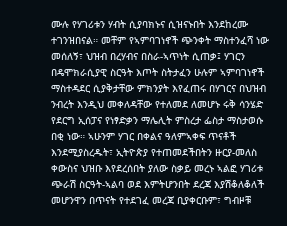ሙሉ የሃገሪቱን ሃብት ሲያባክኑና ሲዝናኑበት እንደከረሙ ተገንዝበናል። መቸም የኣምባገነኖች ጭንቀት ማስተንፈሻ ነው መሰለኝ፣ ህዝብ በረሃብና በስራ-ኣጥነት ሲጠቃ፤ ሃገርን በዴሞክራሲያዊ ስርዓት እጦት ስትታፈን ሁሉም ኣምባገነኖች ማስተዳደር ሲያቅታቸው ምክንያት እየፈጠሩ በሃገርና በህዝብ ንብረት እንዲህ መቀለዳቸው የተለመደ ለመሆኑ ሩቅ ሳንሄድ የደርግ ኢሰፓና የነፃድቃን ማሌሊት ምስረታ ፌስታ ማስታወሱ በቂ ነው። ኣሁንም ሃገር በቀልና ዓለምኣቀፍ ጥናቶች እንደሚያስረዱት፣ ኢትዮጵያ የተጠመደችበትን ዙርያ-መለስ ቀውስና ህዝቡ እየደረሰበት ያለው ስቃይ መረኑ ኣልፎ ሃገሪቱ ጭራሽ ስርዓት-ኣልባ ወደ እምትሆንበት ደረጃ እያሽቆለቆለች መሆንዋን በጥናት የተደገፈ መረጃ ቢያቀርቡም፣ ግብዞቹ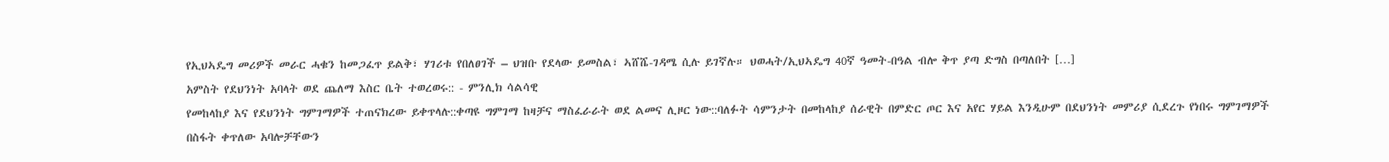የኢህኣዴግ መሪዎች መራር ሓቁን ከመጋፈጥ ይልቅ፣ ሃገሪቱ የበለፀገች – ህዝቡ የደላው ይመስል፣ ኣሸሼ-ገዳሜ ሲሉ ይገኛሉ። ህወሓት/ኢህኣዴግ 40ኛ ዓመት-በዓል ብሎ ቅጥ ያጣ ድግስ በጣለበት […]
አምስት የደህንነት አባላት ወደ ጨለማ እስር ቤት ተወረወሩ:: - ምንሊክ ሳልሳዊ
የመከላከያ እና የደህንነት ግምገማዎች ተጠናክረው ይቀጥላሉ::ቀጣዩ ግምገማ ከዛቻና ማስፈራራት ወደ ልመና ሊዞር ነው::ባለፉት ሳምንታት በመከላከያ ሰራዊት በምድር ጦር እና አየር ሃይል እንዲሁም በደህንነት መምሪያ ሲደረጉ የነበሩ ግምገማዎች በስፋት ቀጥለው አባሎቻቸውን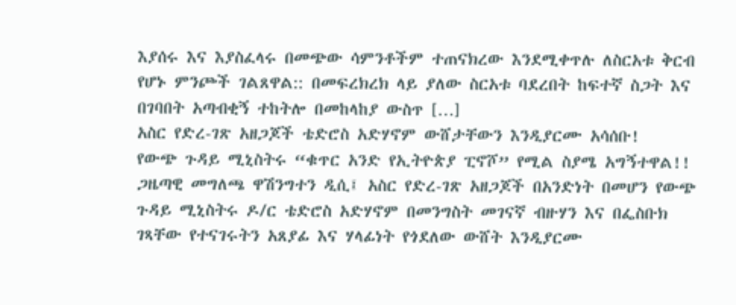እያሰሩ እና እያስፈላሩ በመጭው ሳምንቶችም ተጠናክረው እንደሚቀጥሉ ለስርአቱ ቅርብ የሆኑ ምንጮች ገልጸዋል:: በመፍረክረክ ላይ ያለው ስርአቱ ባደረበት ከፍተኛ ስጋት እና በገባበት አጣብቂኝ ተከትሎ በመከላከያ ውስጥ […]
አስር የድረ-ገጽ አዘጋጆች ቴድሮስ አድሃኖም ውሸታቸውን እንዲያርሙ አሳሰቡ!
የውጭ ጉዳይ ሚኒስትሩ “ቁጥር አንድ የኢትዮጵያ ፒኖሾ” የሚል ስያሜ አግኝተዋል!! ጋዜጣዊ መግለጫ ዋሽንግተን ዲሲ፤ አስር የድረ-ገጽ አዘጋጆች በአንድነት በመሆን የውጭ ጉዳይ ሚኒስትሩ ዶ/ር ቴድሮስ አድሃኖም በመንግስት መገናኛ ብዙሃን እና በፌስቡክ ገጻቸው የተናገሩትን አጸያፊ እና ሃላፊነት የጎደለው ውሸት እንዲያርሙ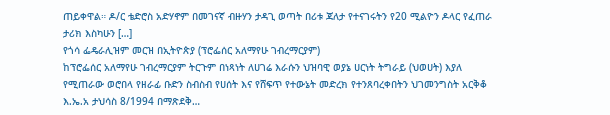ጠይቀዋል። ዶ/ር ቴድሮስ አድሃኖም በመገናኛ ብዙሃን ታዳጊ ወጣት በሪቱ ጃለታ የተናገሩትን የ20 ሚልዮን ዶላር የፈጠራ ታሪክ እስካሁን […]
የጎሳ ፌዴራሊዝም መርዝ በኢትዮጵያ (ፕሮፌሰር አለማየሁ ገብረማርያም)
ከፕሮፌሰር አለማየሁ ገብረማርያም ትርጉም በነጻነት ለሀገሬ እራሱን ህዝባዊ ወያኔ ሀርነት ትግራይ (ህወሀት) እያለ የሚጠራው ወሮበላ የዘራፊ ቡድን ስብስብ የሀሰት እና የሸፍጥ የተውኔት መድረክ የተንጸባረቀበትን ህገመንግስት አርቅቆ እ.ኤ.አ ታህሳስ 8/1994 በማጽደቅ…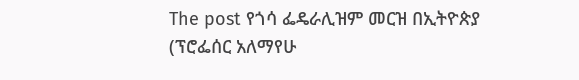The post የጎሳ ፌዴራሊዝም መርዝ በኢትዮጵያ (ፕሮፌሰር አለማየሁ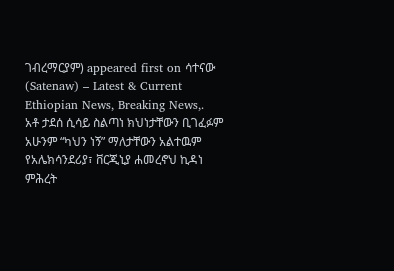ገብረማርያም) appeared first on ሳተናው (Satenaw) – Latest & Current Ethiopian News, Breaking News,.
አቶ ታደሰ ሲሳይ ስልጣነ ክህነታቸውን ቢገፈፉም አሁንም “ካህን ነኝ” ማለታቸውን አልተዉም
የአሌክሳንደሪያ፣ ቨርጂኒያ ሐመረኖህ ኪዳነ ምሕረት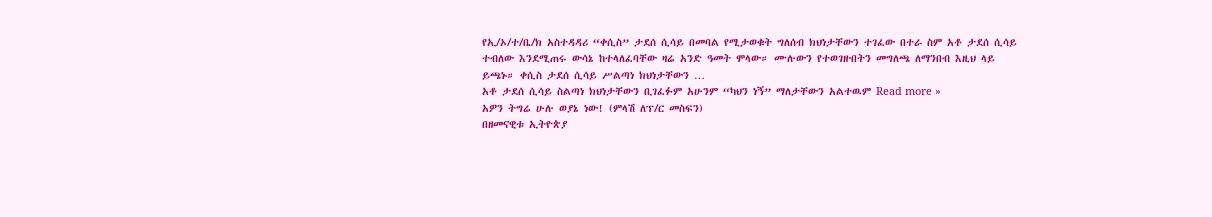የኢ/ኦ/ተ/ቤ/ክ አስተዳዳሪ “ቀሲስ” ታደሰ ሲሳይ በመባል የሚታወቁት ግለሰብ ክህነታቸውን ተገፈው በተራ ስም አቶ ታደሰ ሲሳይ ተብለው እንደሚጠሩ ውሳኔ ከተላለፈባቸው ዛሬ አንድ ዓመት ሞላው። ሙሉውን የተወገዙበትን መግለጫ ለማንበብ እዚህ ላይ ይጫኑ። ቀሲስ ታደሰ ሲሳይ ሥልጣነ ክህነታቸውን …
አቶ ታደሰ ሲሳይ ስልጣነ ክህነታቸውን ቢገፈፉም አሁንም “ካህን ነኝ” ማለታቸውን አልተዉም Read more »
አዎን ትግሬ ሁሉ ወያኔ ነው! (ምላሽ ለፕ/ር መስፍን)
በዘመናዊቱ ኢትዮጵያ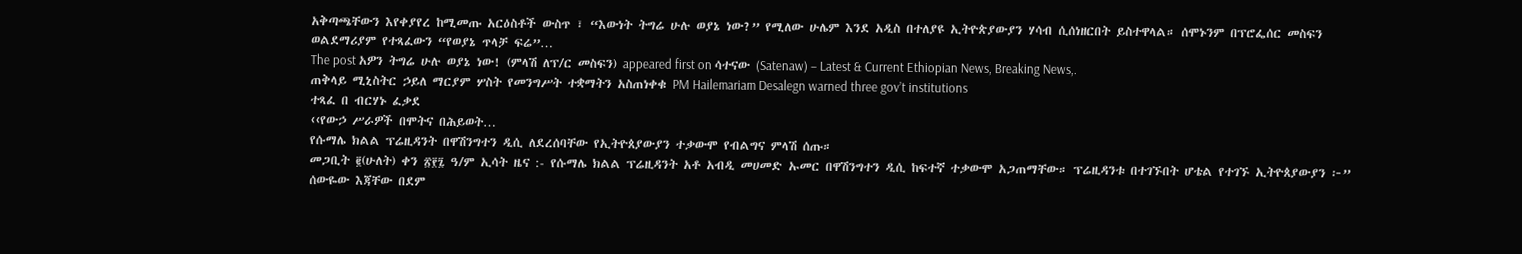አቅጣጫቸውን እየቀያየረ ከሚመጡ አርዕስቶች ውስጥ ፣ “እውነት ትግሬ ሁሉ ወያኔ ነው?” የሚለው ሁሌም እንደ አዲስ በተለያዩ ኢትዮጵያውያን ሃሳብ ሲሰነዘርበት ይስተዋላል። ሰሞኑንም በፕሮፌሰር መስፍን ወልደማሪያም የተጻፈውን “የወያኔ ጥላቻ ፍሬ”…
The post አዎን ትግሬ ሁሉ ወያኔ ነው! (ምላሽ ለፕ/ር መስፍን) appeared first on ሳተናው (Satenaw) – Latest & Current Ethiopian News, Breaking News,.
ጠቅላይ ሚኒስትር ኃይለ ማርያም ሦስት የመንግሥት ተቋማትን አስጠነቀቁ PM Hailemariam Desalegn warned three gov’t institutions
ተጻፈ በ ብርሃኑ ፈቃደ
‹‹የውኃ ሥራዎች በሞትና በሕይወት…
የሱማሌ ክልል ፕሬዚዳንት በዋሽንግተን ዲሲ ለደረሰባቸው የኢትዮጰያውያን ተቃውሞ የብልግና ምላሽ ሰጡ።
መጋቢት ፪(ሁለት) ቀን ፳፻፯ ዓ/ም ኢሳት ዜና :- የሱማሌ ክልል ፕሬዚዳንት አቶ አብዲ መሀመድ ኡመር በዋሽንግተን ዲሲ ከፍተኛ ተቃውሞ አጋጠማቸው። ፕሬዚዳንቱ በተገኙበት ሆቴል የተገኙ ኢትዮጰያውያን ፦” ሰውዬው እጃቸው በደም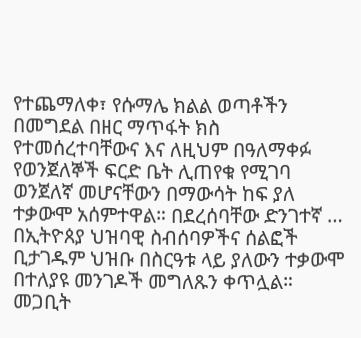የተጨማለቀ፣ የሱማሌ ክልል ወጣቶችን በመግደል በዘር ማጥፋት ክስ የተመሰረተባቸውና እና ለዚህም በዓለማቀፉ የወንጀለኞች ፍርድ ቤት ሊጠየቁ የሚገባ ወንጀለኛ መሆናቸውን በማውሳት ከፍ ያለ ተቃውሞ አሰምተዋል። በደረሰባቸው ድንገተኛ …
በኢትዮጰያ ህዝባዊ ስብሰባዎችና ሰልፎች ቢታገዱም ህዝቡ በስርዓቱ ላይ ያለውን ተቃውሞ በተለያዩ መንገዶች መግለጹን ቀጥሏል።
መጋቢት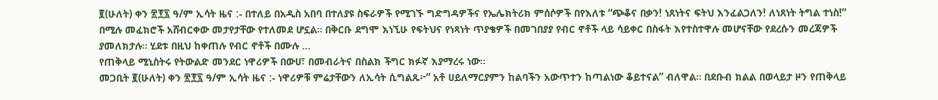፪(ሁለት) ቀን ፳፻፯ ዓ/ም ኢሳት ዜና :- በተለይ በአዲስ አበባ በተለያዩ ስፍራዎች የሚገኙ ግድግዳዎችና የኤሌክትሪክ ምሰሶዎች በየእለቱ “ጭቆና በቃን! ነጸነትና ፍትህ እንፈልጋለን! ለነጸነት ትግል ተነስ!” በሚሉ መፈክሮች አሸብርቀው መታየታቸው የተለመደ ሆኗል። በቅርቡ ደግሞ እነኚሁ የፍትህና የነጻነት ጥያቄዎች በመገበያያ የብር ኖቶች ላይ ሳይቀር በስፋት እየተስተዋሉ መሆናቸው የደረሱን መረጃዎች ያመለክታሉ። ሂደቱ በዚህ ከቀጠሉ የብር ኖቶች በሙሉ …
የጠቅላይ ሚኒስትሩ የትውልድ መንደር ነዋሪዎች በውሀ፣ በመብራትና በስልክ ችግር ክፉኛ እያማረሩ ነው።
መጋቢት ፪(ሁለት) ቀን ፳፻፯ ዓ/ም ኢሳት ዜና :- ነዋሪዎቹ ምሬታቸውን ለኢሳት ሲግልጹ፦” አቶ ሀይለማርያምን ከልባችን አውጥተን ከጣልነው ቆይተናል” ብለዋል። በደቡብ ክልል በወላይታ ዞን የጠቅላይ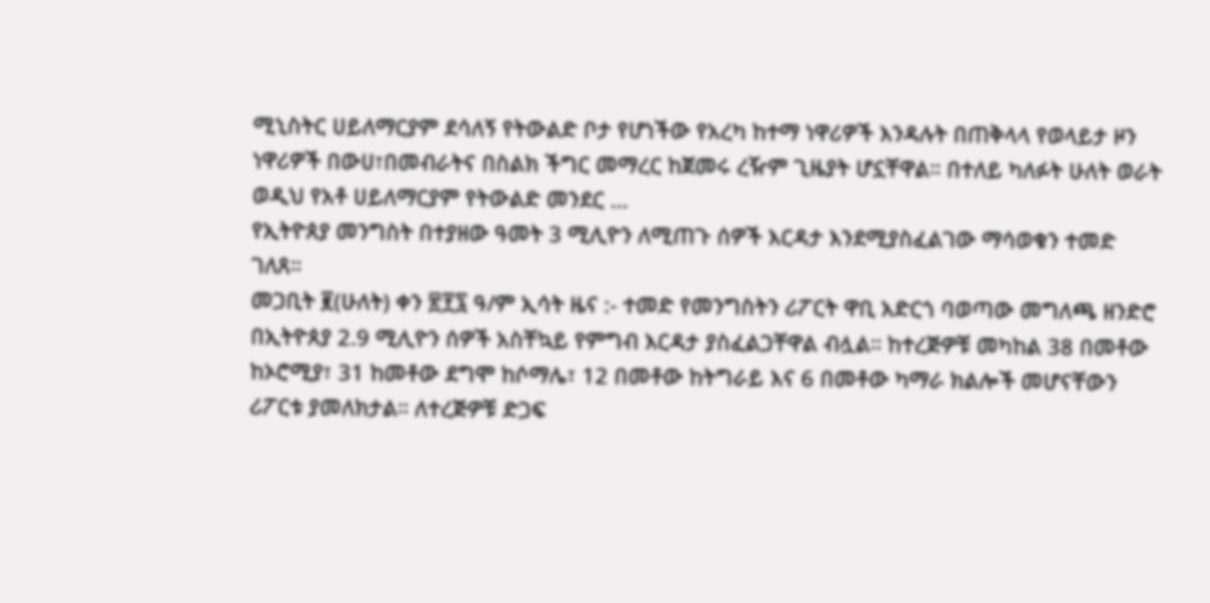ሚኒስትር ሀይለማርያም ደሳለኝ የትውልድ ቦታ የሆነችው የአረካ ከተማ ነዋሪዎች እንዳሉት በጠቅላላ የወላይታ ዞን ነዋሪዎች በውሀ፣በመብራትና በስልክ ችግር መማረር ከጀመሩ ረዥም ጊዜያት ሆኗቸዋል። በተለይ ካለፉት ሁለት ወራት ወዲህ የአቶ ሀይለማርያም የትውልድ መንደር …
የኢትዮጰያ መንግስት በተያዘው ዓመት 3 ሚሊዮን ለሚጠጉ ሰዎች እርዳታ እንደሚያስፈልገው ማሳወቁን ተመድ ገለጸ።
መጋቢት ፪(ሁለት) ቀን ፳፻፯ ዓ/ም ኢሳት ዜና :- ተመድ የመንግስትን ሪፖርት ዋቢ አድርጎ ባወጣው መግለጫ ዘንድሮ በኢትዮጰያ 2.9 ሚሊዮን ሰዎች አስቸኳይ የምግብ እርዳታ ያስፈልጋቸዋል ብሏል። ከተረጅዎቹ መካከል 38 በመቶው ከኦሮሚያ፣ 31 ከመቶው ደግሞ ከሶማሌ፣ 12 በመቶው ከትግራይ እና 6 በመቶው ካማራ ክልሎች መሆናቸውን ሪፖርቱ ያመለክታል። ለተረጅዎቹ ድጋፍ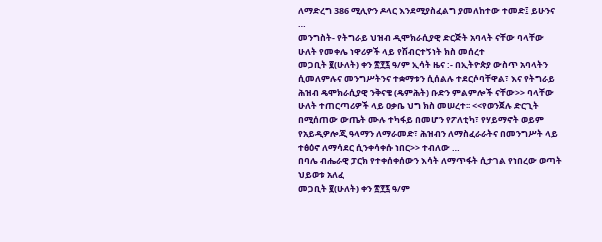ለማድረግ 386 ሚሊዮን ዶላር እንደሚያስፈልግ ያመለከተው ተመድ፤ ይሁንና …
መንግስት- የትግራይ ህዝብ ዲሞክራሲያዊ ድርጅት አባላት ናቸው ባላቸው ሁለት የመቀሌ ነዋሪዎች ላይ የሽብርተኝነት ክስ መሰረተ
መጋቢት ፪(ሁለት) ቀን ፳፻፯ ዓ/ም ኢሳት ዜና :- በኢትዮጵያ ውስጥ አባላትን ሲመለምሉና መንግሥትንና ተቋማቱን ሲሰልሉ ተደርሶባቸዋል፣ እና የትግራይ ሕዝብ ዴሞክራሲያዊ ንቅናቄ (ዴምሕት) ቡድን ምልምሎች ናቸው>> ባላቸው ሁለት ተጠርጣሪዎች ላይ ዐቃቤ ህግ ክስ መሠረተ፡፡ <<የወንጀሉ ድርጊት በሚሰጠው ውጤት ሙሉ ተካፋይ በመሆን የፖለቲካ፣ የሃይማኖት ወይም የአይዲዎሎጂ ዓላማን ለማራመድ፣ ሕዝብን ለማስፈራራትና በመንግሥት ላይ ተፅዕኖ ለማሳደር ሲንቀሳቀሱ ነበር>> ተብለው …
በባሌ ብሔራዊ ፓርክ የተቀሰቀሰውን እሳት ለማጥፋት ሲታገል የነበረው ወጣት ህይወቱ አለፈ
መጋቢት ፪(ሁለት) ቀን ፳፻፯ ዓ/ም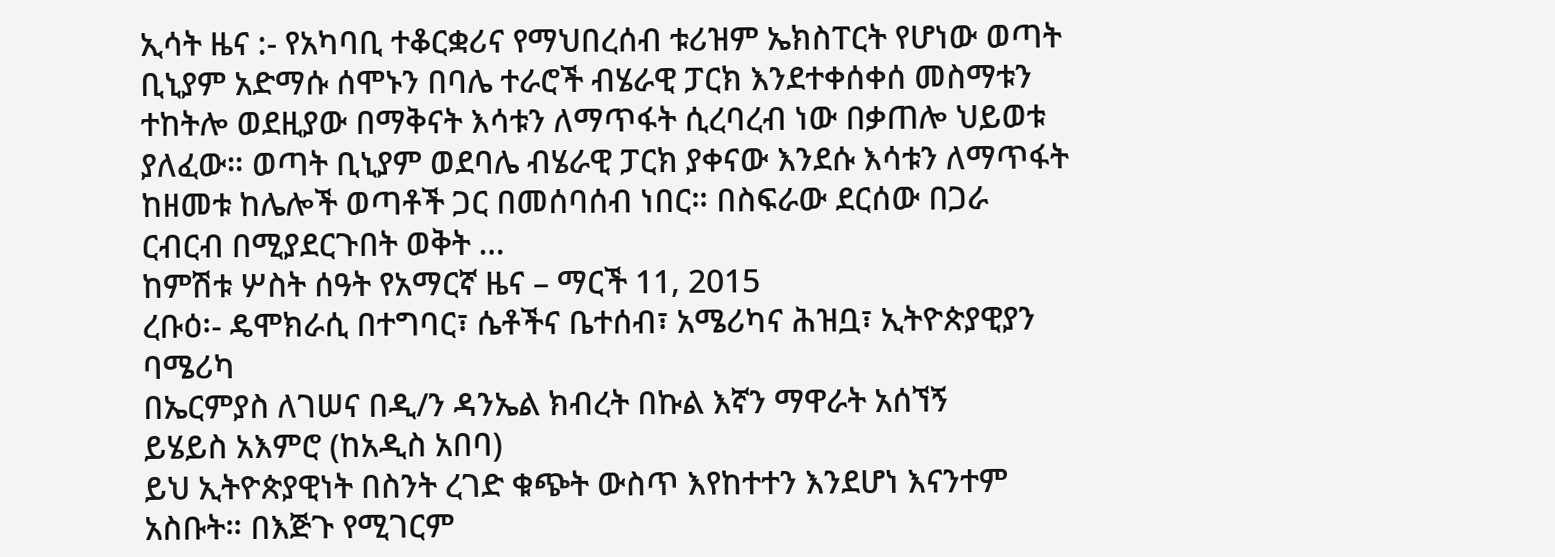ኢሳት ዜና :- የአካባቢ ተቆርቋሪና የማህበረሰብ ቱሪዝም ኤክስፐርት የሆነው ወጣት ቢኒያም አድማሱ ሰሞኑን በባሌ ተራሮች ብሄራዊ ፓርክ እንደተቀሰቀሰ መስማቱን ተከትሎ ወደዚያው በማቅናት እሳቱን ለማጥፋት ሲረባረብ ነው በቃጠሎ ህይወቱ ያለፈው። ወጣት ቢኒያም ወደባሌ ብሄራዊ ፓርክ ያቀናው እንደሱ እሳቱን ለማጥፋት ከዘመቱ ከሌሎች ወጣቶች ጋር በመሰባሰብ ነበር። በስፍራው ደርሰው በጋራ ርብርብ በሚያደርጉበት ወቅት …
ከምሽቱ ሦስት ሰዓት የአማርኛ ዜና – ማርች 11, 2015
ረቡዕ፡- ዴሞክራሲ በተግባር፣ ሴቶችና ቤተሰብ፣ አሜሪካና ሕዝቧ፣ ኢትዮጵያዊያን ባሜሪካ
በኤርምያስ ለገሠና በዲ/ን ዳንኤል ክብረት በኩል እኛን ማዋራት አሰኘኝ
ይሄይስ አእምሮ (ከአዲስ አበባ)
ይህ ኢትዮጵያዊነት በስንት ረገድ ቁጭት ውስጥ እየከተተን እንደሆነ እናንተም አስቡት። በእጅጉ የሚገርም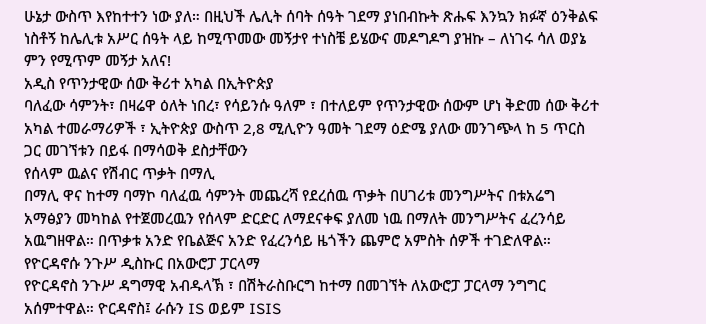ሁኔታ ውስጥ እየከተተን ነው ያለ። በዚህች ሌሊት ሰባት ሰዓት ገደማ ያነበብኩት ጽሑፍ እንኳን ክፉኛ ዕንቅልፍ ነስቶኝ ከሌሊቱ አሥር ሰዓት ላይ ከሚጥመው መኝታየ ተነስቼ ይሄውና መዶግዶግ ያዝኩ – ለነገሩ ሳለ ወያኔ ምን የሚጥም መኝታ አለና!
አዲስ የጥንታዊው ሰው ቅሪተ አካል በኢትዮጵያ
ባለፈው ሳምንት፣ በዛሬዋ ዕለት ነበረ፣ የሳይንሱ ዓለም ፣ በተለይም የጥንታዊው ሰውም ሆነ ቅድመ ሰው ቅሪተ አካል ተመራማሪዎች ፣ ኢትዮጵያ ውስጥ 2,8 ሚሊዮን ዓመት ገደማ ዕድሜ ያለው መንገጭላ ከ 5 ጥርስ ጋር መገኘቱን በይፋ በማሳወቅ ደስታቸውን
የሰላም ዉልና የሽብር ጥቃት በማሊ
በማሊ ዋና ከተማ ባማኮ ባለፈዉ ሳምንት መጨረሻ የደረሰዉ ጥቃት በሀገሪቱ መንግሥትና በቱአሬግ አማፅያን መካከል የተጀመረዉን የሰላም ድርድር ለማደናቀፍ ያለመ ነዉ በማለት መንግሥትና ፈረንሳይ አዉግዘዋል። በጥቃቱ አንድ የቤልጅና አንድ የፈረንሳይ ዜጎችን ጨምሮ አምስት ሰዎች ተገድለዋል።
የዮርዳኖሱ ንጉሥ ዲስኩር በአውሮፓ ፓርላማ
የዮርዳኖስ ንጉሥ ዳግማዊ አብዱላኽ ፣ በሽትራስቡርግ ከተማ በመገኘት ለአውሮፓ ፓርላማ ንግግር አሰምተዋል። ዮርዳኖስ፤ ራሱን IS ወይም ISIS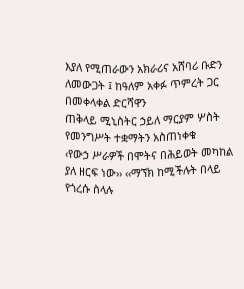እያለ የሚጠራውን አክራሪና አሸባሪ ቡድን ለመውጋት ፤ ከዓለም አቀፉ ጥምረት ጋር በመቀላቀል ድርሻዋን
ጠቅላይ ሚኒስትር ኃይለ ማርያም ሦስት የመንግሥት ተቋማትን አስጠነቀቁ
‹የውኃ ሥራዎች በሞትና በሕይወት መካከል ያለ ዘርፍ ነው›› ‹‹ማኘክ ከሚችሉት በላይ የጎረሱ ስላሉ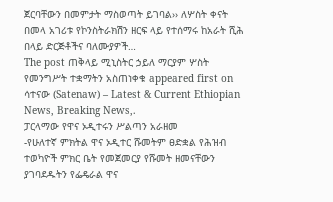ጀርባቸውን በመምታት ማስወጣት ይገባል›› ለሦስት ቀናት በመላ አገሪቱ የኮንስትራክሽን ዘርፍ ላይ የተሰማሩ ከአራት ሺሕ በላይ ድርጅቶችና ባለሙያዎች…
The post ጠቅላይ ሚኒስትር ኃይለ ማርያም ሦስት የመንግሥት ተቋማትን አስጠነቀቁ appeared first on ሳተናው (Satenaw) – Latest & Current Ethiopian News, Breaking News,.
ፓርላማው የዋና ኦዲተሩን ሥልጣን አራዘመ
-የሁለተኛ ምክትል ዋና ኦዲተር ሹመትም ፀድቋል የሕዝብ ተወካዮች ምክር ቤት የመጀመርያ የሹመት ዘመናቸውን ያገባደዱትን የፌዴራል ዋና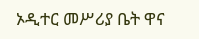ኦዲተር መሥሪያ ቤት ዋና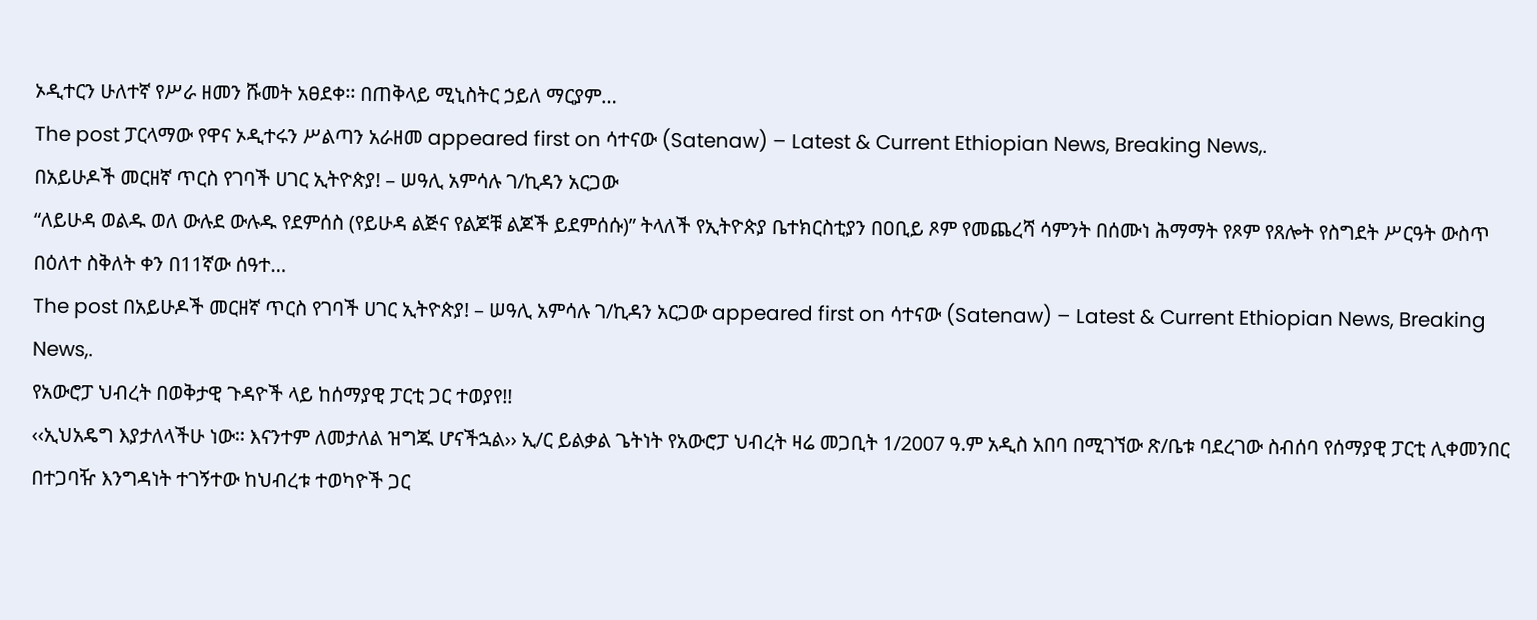ኦዲተርን ሁለተኛ የሥራ ዘመን ሹመት አፀደቀ፡፡ በጠቅላይ ሚኒስትር ኃይለ ማርያም…
The post ፓርላማው የዋና ኦዲተሩን ሥልጣን አራዘመ appeared first on ሳተናው (Satenaw) – Latest & Current Ethiopian News, Breaking News,.
በአይሁዶች መርዘኛ ጥርስ የገባች ሀገር ኢትዮጵያ! – ሠዓሊ አምሳሉ ገ/ኪዳን አርጋው
“ለይሁዳ ወልዱ ወለ ውሉደ ውሉዱ የደምሰስ (የይሁዳ ልጅና የልጆቹ ልጆች ይደምሰሱ)” ትላለች የኢትዮጵያ ቤተክርስቲያን በዐቢይ ጾም የመጨረሻ ሳምንት በሰሙነ ሕማማት የጾም የጸሎት የስግደት ሥርዓት ውስጥ በዕለተ ስቅለት ቀን በ11ኛው ሰዓተ…
The post በአይሁዶች መርዘኛ ጥርስ የገባች ሀገር ኢትዮጵያ! – ሠዓሊ አምሳሉ ገ/ኪዳን አርጋው appeared first on ሳተናው (Satenaw) – Latest & Current Ethiopian News, Breaking News,.
የአውሮፓ ህብረት በወቅታዊ ጉዳዮች ላይ ከሰማያዊ ፓርቲ ጋር ተወያየ!!
‹‹ኢህአዴግ እያታለላችሁ ነው፡፡ እናንተም ለመታለል ዝግጁ ሆናችኋል›› ኢ/ር ይልቃል ጌትነት የአውሮፓ ህብረት ዛሬ መጋቢት 1/2007 ዓ.ም አዲስ አበባ በሚገኘው ጽ/ቤቱ ባደረገው ስብሰባ የሰማያዊ ፓርቲ ሊቀመንበር በተጋባዥ እንግዳነት ተገኝተው ከህብረቱ ተወካዮች ጋር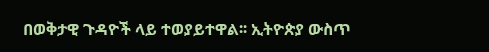በወቅታዊ ጉዳዮች ላይ ተወያይተዋል፡፡ ኢትዮጵያ ውስጥ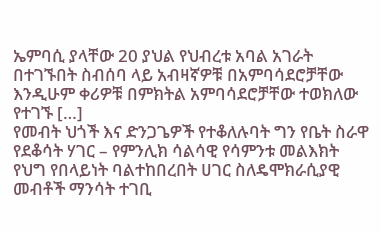ኤምባሲ ያላቸው 20 ያህል የህብረቱ አባል አገራት በተገኙበት ስብሰባ ላይ አብዛኛዎቹ በአምባሳደሮቻቸው እንዲሁም ቀሪዎቹ በምክትል አምባሳደሮቻቸው ተወክለው የተገኙ […]
የመብት ህጎች እና ድንጋጌዎች የተቆለሉባት ግን የቤት ስራዋ የደቆሳት ሃገር – የምንሊክ ሳልሳዊ የሳምንቱ መልእክት
የህግ የበላይነት ባልተከበረበት ሀገር ስለዴሞክራሲያዊ መብቶች ማንሳት ተገቢ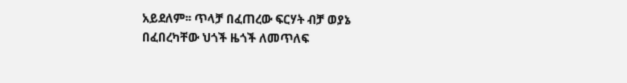አይደለም፡፡ ጥላቻ በፈጠረው ፍርሃት ብቻ ወያኔ በፈበረካቸው ህጎች ዜጎች ለመጥለፍ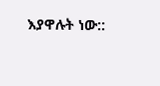እያዋሉት ነው::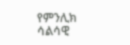የምንሊክ ሳልሳዊ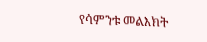የሳምንቱ መልእክት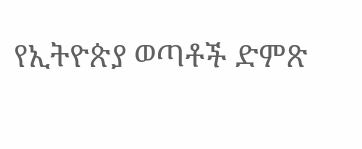የኢትዮጵያ ወጣቶች ድምጽ